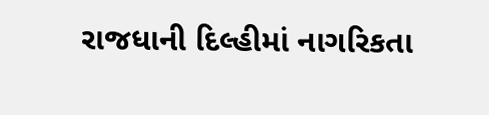રાજધાની દિલ્હીમાં નાગરિકતા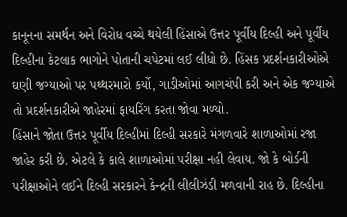કાનૂનના સમર્થન અને વિરોધ વચ્ચે થયેલી હિંસાએ ઉત્તર પૂર્વીય દિલ્હી અને પૂર્વીય દિલ્હીના કેટલાક ભાગોને પોતાની ચપેટમાં લઈ લીધો છે. હિંસક પ્રદર્શનકારીઓએ ઘણી જગ્યાઓ પર પથ્થરમારો કર્યો, ગાડીઓમાં આગચંપી કરી અને એક જગ્યાએ તો પ્રદર્શનકારીએ જાહેરમાં ફાયરિંગ કરતા જોવા મળ્યો.
હિંસાને જોતા ઉત્તર પૂર્વીય દિલ્હીમાં દિલ્હી સરકારે મંગળવારે શાળાઓમાં રજા જાહેર કરી છે. એટલે કે કાલે શાળાઓમાં પરીક્ષા નહી લેવાય. જો કે બોર્ડની પરીક્ષાઓને લઈને દિલ્હી સરકારને કેન્દ્રની લીલીઝંડી મળવાની રાહ છે. દિલ્હીના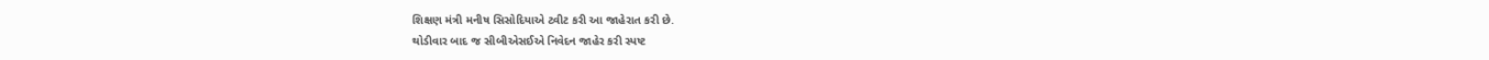શિક્ષણ મંત્રી મનીષ સિસોદિયાએ ટ્વીટ કરી આ જાહેરાત કરી છે.
થોડીવાર બાદ જ સીબીએસઈએ નિવેદન જાહેર કરી સ્પષ્ટ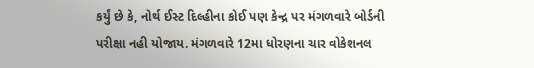કર્યું છે કે, નોર્થ ઈસ્ટ દિલ્હીના કોઈ પણ કેન્દ્ર પર મંગળવારે બોર્ડની પરીક્ષા નહી યોજાય. મંગળવારે 12મા ધોરણના ચાર વોકેશનલ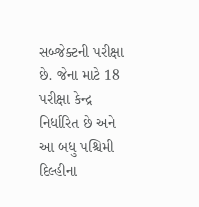સબ્જેક્ટની પરીક્ષા છે. જેના માટે 18 પરીક્ષા કેન્દ્ર નિર્ધારિત છે અને આ બધુ પશ્ચિમી દિલ્હીના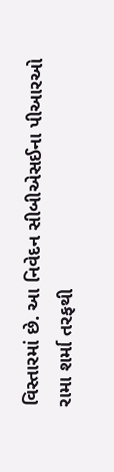વિસ્તારમાં છે. આ નિવેદન સીબીએસઈના પીઆરઓ રામા શર્મા તરફથી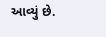આવ્યું છે.